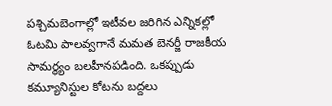పశ్చిమబెంగాల్లో ఇటీవల జరిగిన ఎన్నికల్లో ఓటమి పాలవ్వగానే మమత బెనర్జీ రాజకీయ సామర్థ్యం బలహీనపడింది. ఒకప్పుడు కమ్యూనిస్టుల కోటను బద్దలు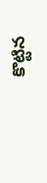కొట్టిన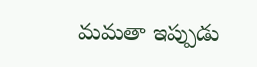మమతా ఇప్పుడు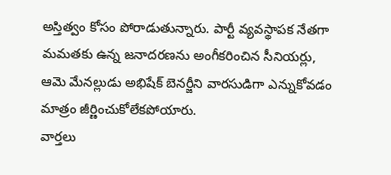అస్తిత్వం కోసం పోరాడుతున్నారు. పార్టీ వ్యవస్థాపక నేతగా మమతకు ఉన్న జనాదరణను అంగీకరించిన సీనియర్లు, ఆమె మేనల్లుడు అభిషేక్ బెనర్జీని వారసుడిగా ఎన్నుకోవడం మాత్రం జీర్ణించుకోలేకపోయారు.
వార్తలు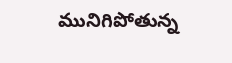మునిగిపోతున్న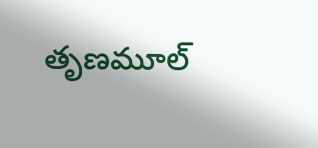తృణమూల్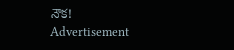నౌక!
Advertisement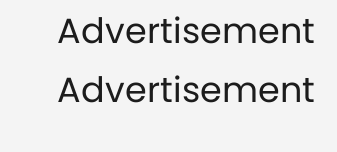Advertisement
Advertisement